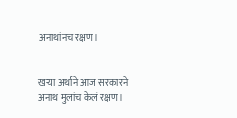अनाथांनच रक्षण।


खऱ्या अर्थाने आज सरकारने
अनाथ मुलांच केलं रक्षण।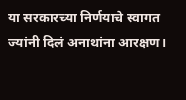या सरकारच्या निर्णयाचे स्वागत
ज्यांनी दिलं अनाथांना आरक्षण।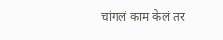चांगलं काम केलं तर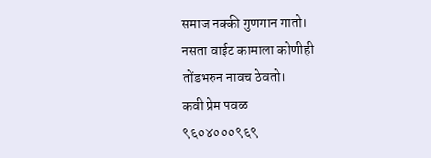समाज नक्की गुणगान गातो।
नसता वाईट कामाला कोणीही
तोंडभरुन नावच ठेवतो।
कवी प्रेम पवळ
९६०४०००९६९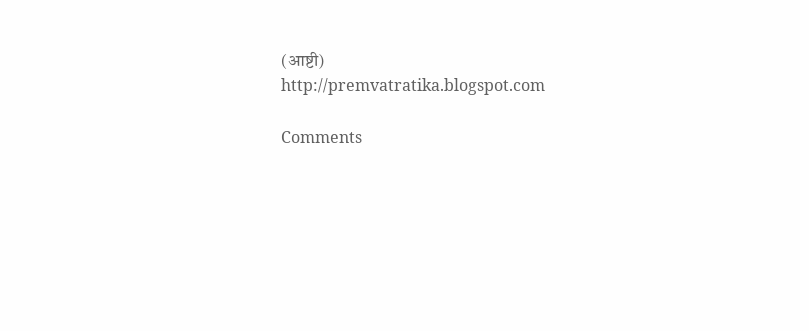(आष्टी)
http://premvatratika.blogspot.com

Comments